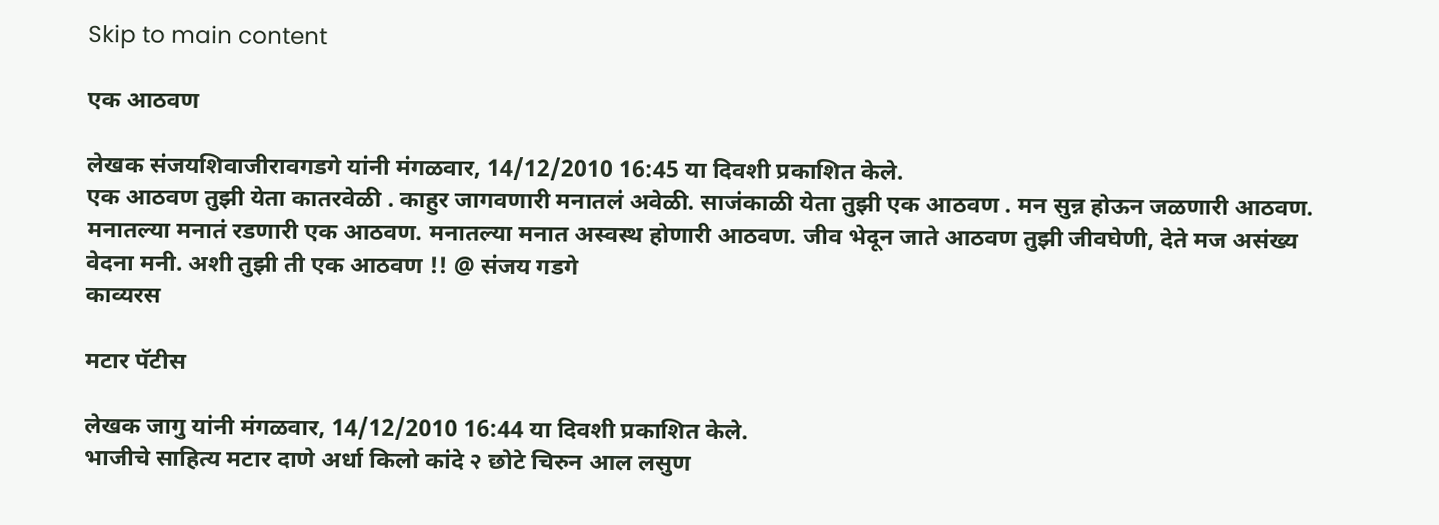Skip to main content

एक आठवण

लेखक संजयशिवाजीरावगडगे यांनी मंगळवार, 14/12/2010 16:45 या दिवशी प्रकाशित केले.
एक आठवण तुझी येता कातरवेळी . काहुर जागवणारी मनातलं अवेळी. साजंकाळी येता तुझी एक आठवण . मन सुन्न होऊन जळणारी आठवण. मनातल्या मनातं रडणारी एक आठवण. मनातल्या मनात अस्वस्थ होणारी आठवण. जीव भेदून जाते आठवण तुझी जीवघेणी, देते मज असंख्य वेदना मनी. अशी तुझी ती एक आठवण !! @ संजय गडगे
काव्यरस

मटार पॅटीस

लेखक जागु यांनी मंगळवार, 14/12/2010 16:44 या दिवशी प्रकाशित केले.
भाजीचे साहित्य मटार दाणे अर्धा किलो कांदे २ छोटे चिरुन आल लसुण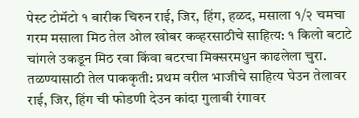पेस्ट टोमॅटो १ बारीक चिरुन राई, जिर, हिंग, हळद, मसाला १/२ चमचा गरम मसाला मिठ तेल ओल खोबर कव्हरसाठीचे साहित्य: १ किलो बटाटे चांगले उकडून मिठ रवा किंवा बटरचा मिक्सरमधुन काढलेला चुरा. तळण्यासाठी तेल पाककृती: प्रथम वरील भाजीचे साहित्य घेउन तेलावर राई, जिर, हिंग ची फोडणी देउन कांदा गुलाबी रंगावर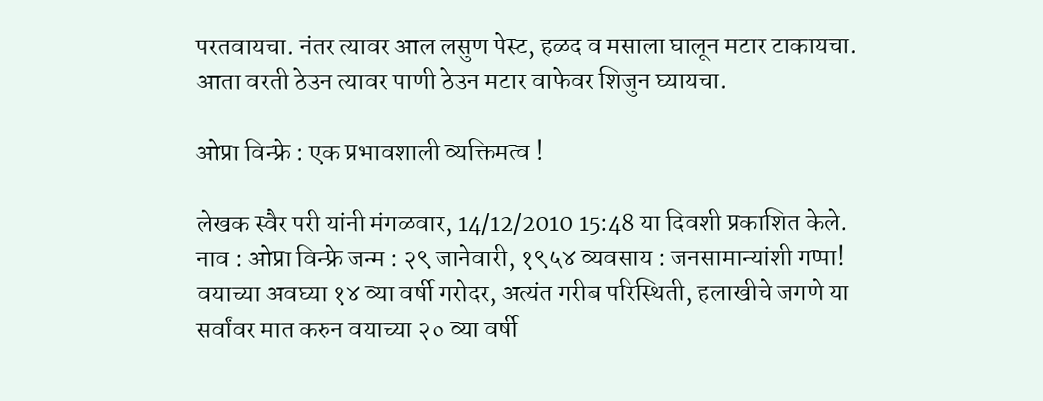परतवायचा. नंतर त्यावर आल लसुण पेस्ट, हळद व मसाला घालून मटार टाकायचा. आता वरती ठेउन त्यावर पाणी ठेउन मटार वाफेवर शिजुन घ्यायचा.

ओप्रा विन्फ्रे : एक प्रभावशाली व्यक्तिमत्व !

लेखक स्वैर परी यांनी मंगळवार, 14/12/2010 15:48 या दिवशी प्रकाशित केले.
नाव : ओप्रा विन्फ्रे जन्म : २९ जानेवारी, १९५४ व्यवसाय : जनसामान्यांशी गप्पा! वयाच्या अवघ्या १४ व्या वर्षी गरोदर, अत्यंत गरीब परिस्थिती, हलाखीचे जगणे या सर्वांवर मात करुन वयाच्या २० व्या वर्षी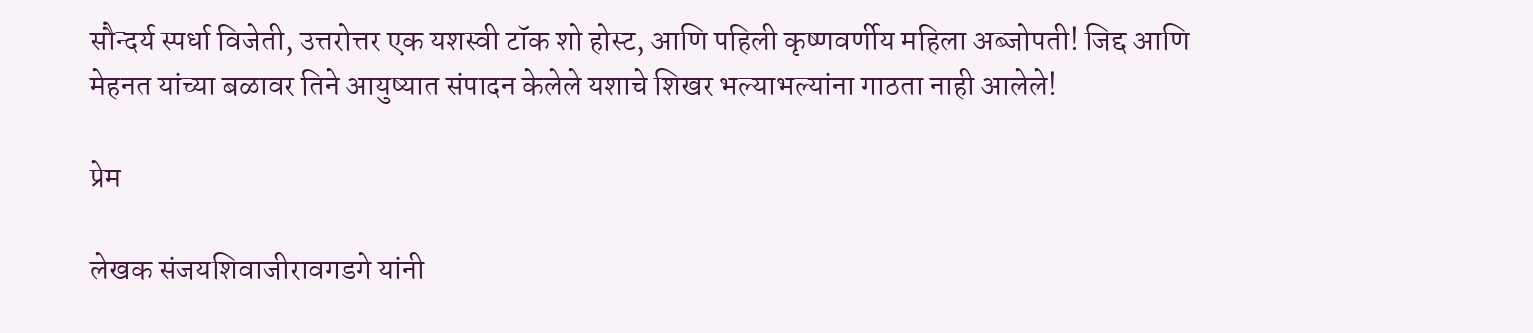सौन्दर्य स्पर्धा विजेती, उत्तरोत्तर एक यशस्वी टॉक शो होस्ट, आणि पहिली कृष्णवर्णीय महिला अब्जोपती! जिद्द आणि मेहनत यांच्या बळावर तिने आयुष्यात संपादन केलेले यशाचे शिखर भल्याभल्यांना गाठता नाही आलेले!

प्रेम

लेखक संजयशिवाजीरावगडगे यांनी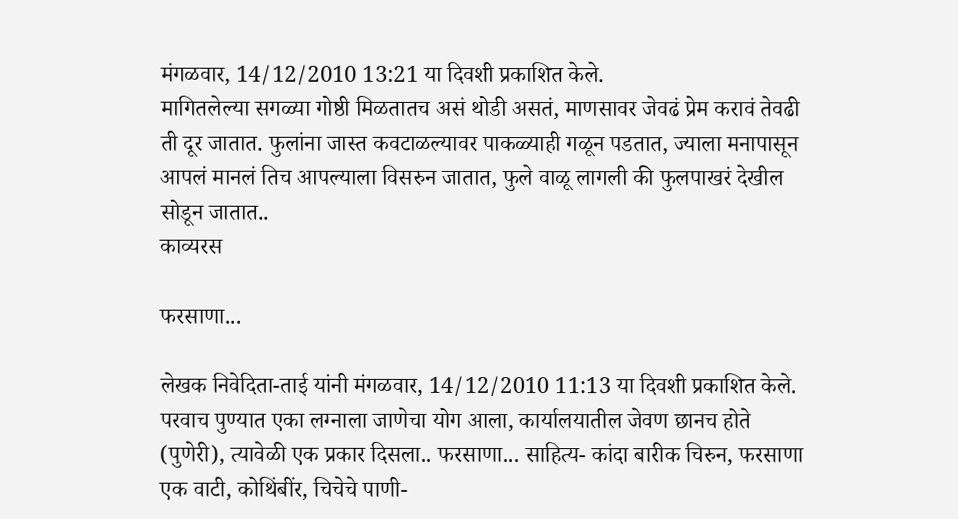मंगळवार, 14/12/2010 13:21 या दिवशी प्रकाशित केले.
मागितलेल्या सगळ्या गोष्ठी मिळतातच असं थोडी असतं, माणसावर जेवढं प्रेम करावं तेवढी ती दूर जातात. फुलांना जास्त कवटाळल्यावर पाकळ्याही गळून पडतात, ज्याला मनापासून आपलं मानलं तिच आपल्याला विसरुन जातात, फुले वाळू लागली की फुलपाखरं देखील सोडून जातात..
काव्यरस

फरसाणा...

लेखक निवेदिता-ताई यांनी मंगळवार, 14/12/2010 11:13 या दिवशी प्रकाशित केले.
परवाच पुण्यात एका लग्नाला जाणेचा योग आला, कार्यालयातील जेवण छानच होते (पुणेरी), त्यावेळी एक प्रकार दिसला.. फरसाणा... साहित्य- कांदा बारीक चिरुन, फरसाणा एक वाटी, कोथिंबींर, चिचेचे पाणी-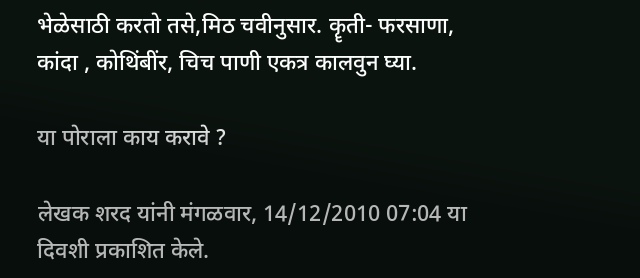भेळेसाठी करतो तसे,मिठ चवीनुसार. कॄती- फरसाणा, कांदा , कोथिंबींर, चिच पाणी एकत्र कालवुन घ्या.

या पोराला काय करावे ?

लेखक शरद यांनी मंगळवार, 14/12/2010 07:04 या दिवशी प्रकाशित केले.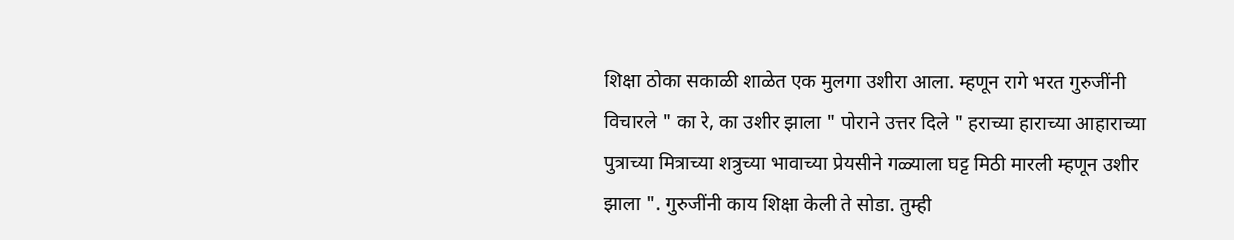शिक्षा ठोका सकाळी शाळेत एक मुलगा उशीरा आला. म्हणून रागे भरत गुरुजींनी विचारले " का रे, का उशीर झाला " पोराने उत्तर दिले " हराच्या हाराच्या आहाराच्या पुत्राच्या मित्राच्या शत्रुच्या भावाच्या प्रेयसीने गळ्याला घट्ट मिठी मारली म्हणून उशीर झाला ". गुरुजींनी काय शिक्षा केली ते सोडा. तुम्ही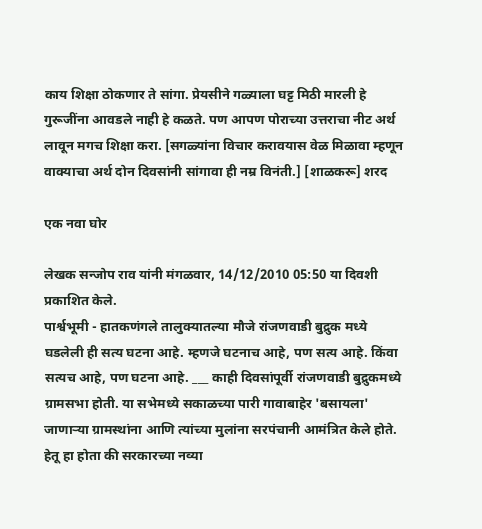काय शिक्षा ठोकणार ते सांगा. प्रेयसीने गळ्याला घट्ट मिठी मारली हे गुरूजींना आवडले नाही हे कळते. पण आपण पोराच्या उत्तराचा नीट अर्थ लावून मगच शिक्षा करा. [सगळ्यांना विचार करावयास वेळ मिळावा म्हणून वाक्याचा अर्थ दोन दिवसांनी सांगावा ही नम्र विनंती.] [शाळकरू] शरद

एक नवा घोर

लेखक सन्जोप राव यांनी मंगळवार, 14/12/2010 05:50 या दिवशी प्रकाशित केले.
पार्श्वभूमी - हातकणंगले तालुक्यातल्या मौजे रांजणवाडी बुद्रुक मध्ये घडलेली ही सत्य घटना आहे. म्हणजे घटनाच आहे, पण सत्य आहे. किंवा सत्यच आहे, पण घटना आहे. ___ काही दिवसांपूर्वी रांजणवाडी बुद्रुकमध्ये ग्रामसभा होती. या सभेमध्ये सकाळच्या पारी गावाबाहेर 'बसायला' जाणार्‍या ग्रामस्थांना आणि त्यांच्या मुलांना सरपंचानी आमंत्रित केले होते. हेतू हा होता की सरकारच्या नव्या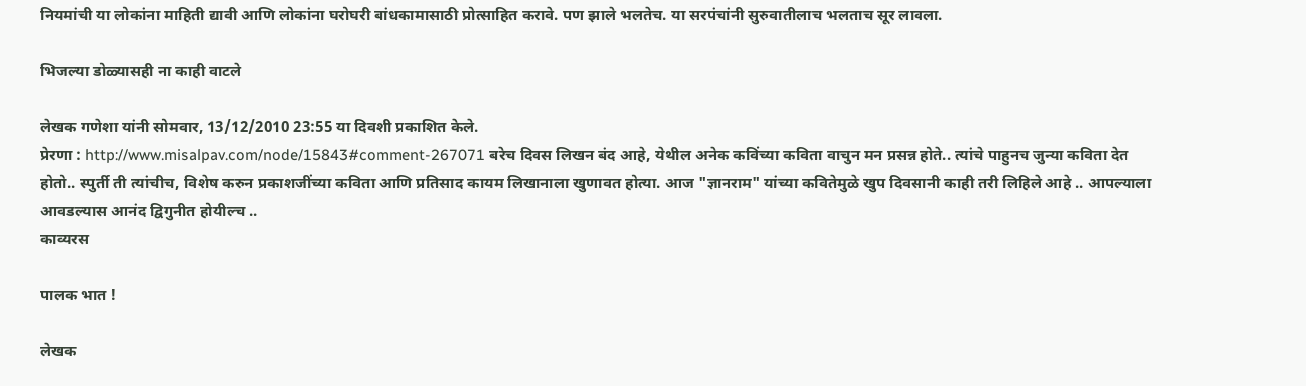नियमांची या लोकांना माहिती द्यावी आणि लोकांना घरोघरी बांधकामासाठी प्रोत्साहित करावे. पण झाले भलतेच. या सरपंचांनी सुरुवातीलाच भलताच सूर लावला.

भिजल्या डोळ्यासही ना काही वाटले

लेखक गणेशा यांनी सोमवार, 13/12/2010 23:55 या दिवशी प्रकाशित केले.
प्रेरणा : http://www.misalpav.com/node/15843#comment-267071 बरेच दिवस लिखन बंद आहे, येथील अनेक कविंच्या कविता वाचुन मन प्रसन्न होते.. त्यांचे पाहुनच जुन्या कविता देत होतो.. स्पुर्ती ती त्यांचीच, विशेष करुन प्रकाशजींच्या कविता आणि प्रतिसाद कायम लिखानाला खुणावत होत्या. आज "ज्ञानराम" यांच्या कवितेमुळे खुप दिवसानी काही तरी लिहिले आहे .. आपल्याला आवडल्यास आनंद द्विगुनीत होयील्च ..
काव्यरस

पालक भात !

लेखक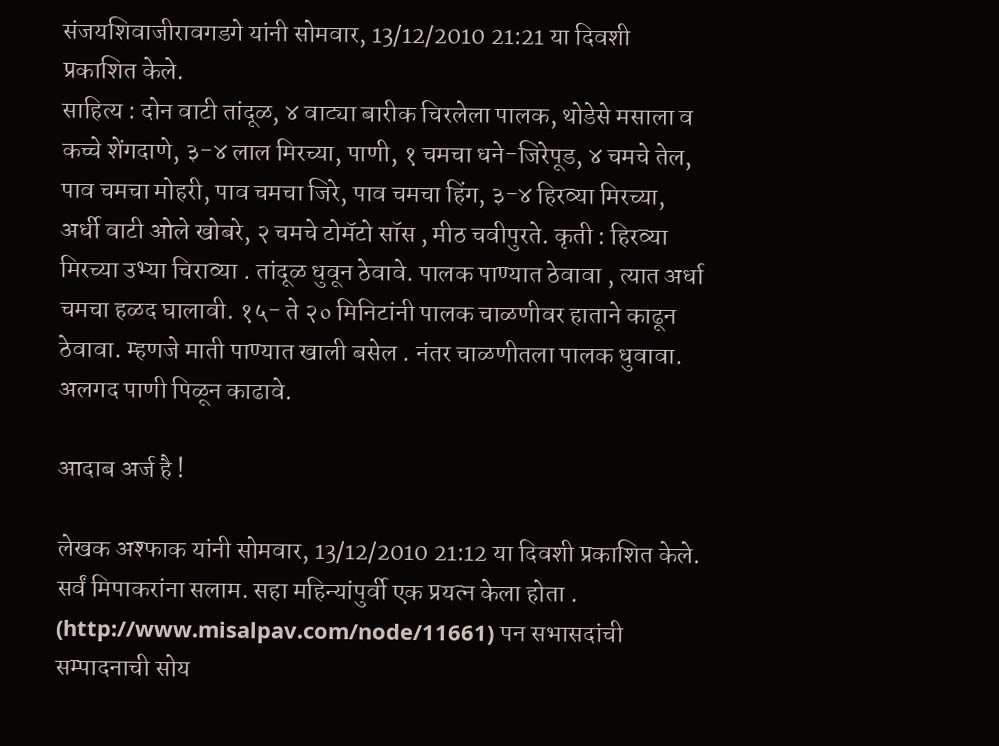संजयशिवाजीरावगडगे यांनी सोमवार, 13/12/2010 21:21 या दिवशी प्रकाशित केले.
साहित्य : दोन वाटी तांदूळ, ४ वाट्या बारीक चिरलेला पालक, थोडेसे मसाला व कच्चे शेंगदाणे, ३-४ लाल मिरच्या, पाणी, १ चमचा धने-जिरेपूड, ४ चमचे तेल, पाव चमचा मोहरी, पाव चमचा जिरे, पाव चमचा हिंग, ३-४ हिरव्या मिरच्या, अर्धी वाटी ओले खोबरे, २ चमचे टोमॅटो सॉस , मीठ चवीपुरते. कृती : हिरव्या मिरच्या उभ्या चिराव्या . तांदूळ धुवून ठेवावे. पालक पाण्यात ठेवावा , त्यात अर्धा चमचा हळद घालावी. १५- ते २० मिनिटांनी पालक चाळणीवर हाताने काढून ठेवावा. म्हणजे माती पाण्यात खाली बसेल . नंतर चाळणीतला पालक धुवावा. अलगद पाणी पिळून काढावे.

आदाब अर्ज है !

लेखक अश्फाक यांनी सोमवार, 13/12/2010 21:12 या दिवशी प्रकाशित केले.
सर्वं मिपाकरांना सलाम. सहा महिन्यांपुर्वी एक प्रयत्न केला होता . (http://www.misalpav.com/node/11661) पन सभासदांची सम्पादनाची सोय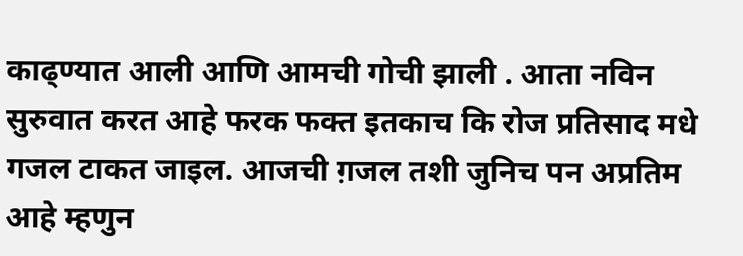काढ्ण्यात आली आणि आमची गोची झाली . आता नविन सुरुवात करत आहे फरक फक्त इतकाच कि रोज प्रतिसाद मधे गजल टाकत जाइल. आजची ग़जल तशी जुनिच पन अप्रतिम आहे म्हणुन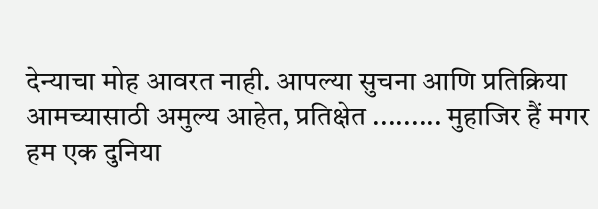देन्याचा मोह आवरत नाही. आपल्या सुचना आणि प्रतिक्रिया आमच्यासाठी अमुल्य आहेत, प्रतिक्षेत ......... मुहाजिर हैं मगर हम एक दुनिया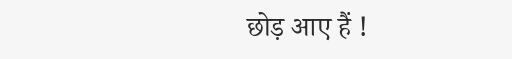छोड़ आए हैं !